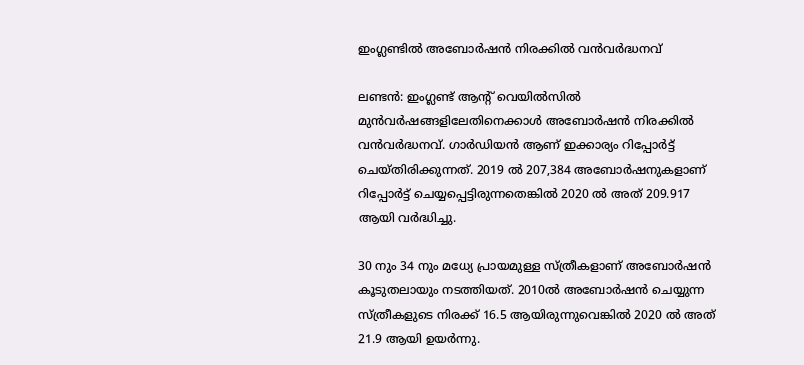ഇംഗ്ലണ്ടില്‍ അബോര്‍ഷന്‍ നിരക്കില്‍ വന്‍വര്‍ദ്ധനവ്

ലണ്ടന്‍: ഇംഗ്ലണ്ട് ആന്റ് വെയില്‍സില്‍ മുന്‍വര്‍ഷങ്ങളിലേതിനെക്കാള്‍ അബോര്‍ഷന്‍ നിരക്കില്‍ വന്‍വര്‍ദ്ധനവ്. ഗാര്‍ഡിയന്‍ ആണ് ഇക്കാര്യം റിപ്പോര്‍ട്ട് ചെയ്തിരിക്കുന്നത്. 2019 ല്‍ 207,384 അബോര്‍ഷനുകളാണ് റിപ്പോര്‍ട്ട് ചെയ്യപ്പെട്ടിരുന്നതെങ്കില്‍ 2020 ല്‍ അത് 209.917 ആയി വര്‍ദ്ധിച്ചു.

30 നും 34 നും മധ്യേ പ്രായമുള്ള സ്ത്രീകളാണ് അബോര്‍ഷന്‍ കൂടുതലായും നടത്തിയത്. 2010ല്‍ അബോര്‍ഷന്‍ ചെയ്യുന്ന സ്ത്രീകളുടെ നിരക്ക് 16.5 ആയിരുന്നുവെങ്കില്‍ 2020 ല്‍ അത് 21.9 ആയി ഉയര്‍ന്നു.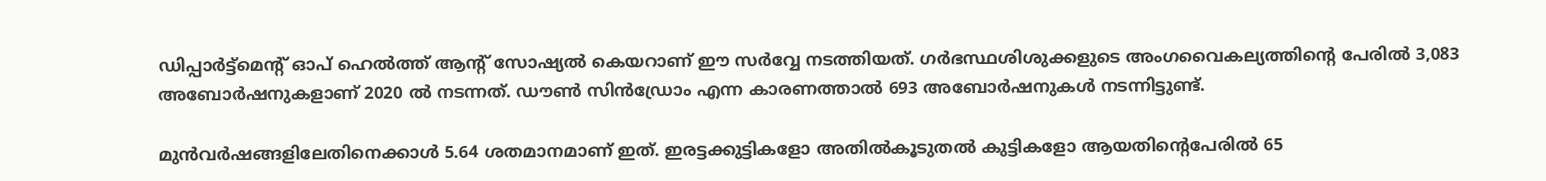ഡിപ്പാര്‍ട്ട്‌മെന്റ് ഓപ് ഹെല്‍ത്ത് ആന്റ് സോഷ്യല്‍ കെയറാണ് ഈ സര്‍വ്വേ നടത്തിയത്. ഗര്‍ഭസ്ഥശിശുക്കളുടെ അംഗവൈകല്യത്തിന്റെ പേരില്‍ 3,083 അബോര്‍ഷനുകളാണ് 2020 ല്‍ നടന്നത്. ഡൗണ്‍ സിന്‍ഡ്രോം എന്ന കാരണത്താല്‍ 693 അബോര്‍ഷനുകള്‍ നടന്നിട്ടുണ്ട്.

മുന്‍വര്‍ഷങ്ങളിലേതിനെക്കാള്‍ 5.64 ശതമാനമാണ് ഇത്. ഇരട്ടക്കുട്ടികളോ അതില്‍കൂടുതല്‍ കുട്ടികളോ ആയതിന്റെപേരില്‍ 65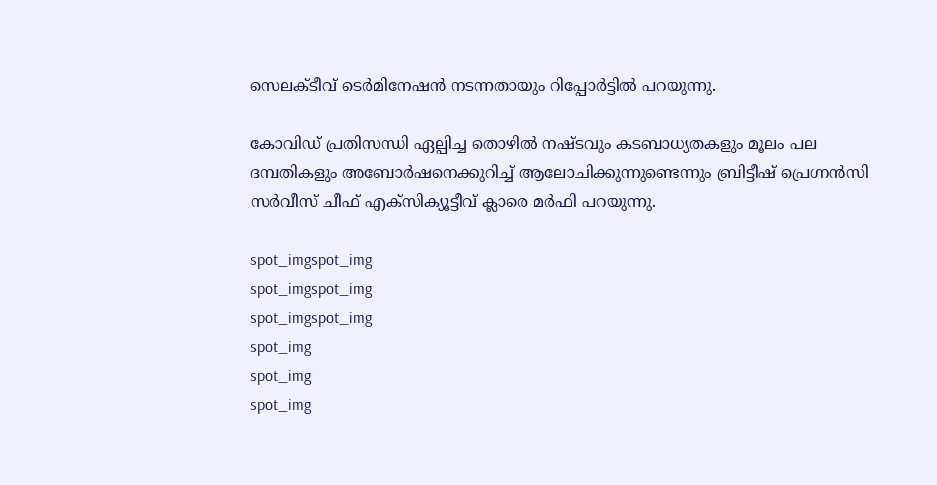സെലക്ടീവ് ടെര്‍മിനേഷന്‍ നടന്നതായും റിപ്പോര്‍ട്ടില്‍ പറയുന്നു.

കോവിഡ് പ്രതിസന്ധി ഏല്പിച്ച തൊഴില്‍ നഷ്ടവും കടബാധ്യതകളും മൂലം പല ദമ്പതികളും അബോര്‍ഷനെക്കുറിച്ച് ആലോചിക്കുന്നുണ്ടെന്നും ബ്രിട്ടീഷ് പ്രെഗ്നന്‍സി സര്‍വീസ് ചീഫ് എക്‌സിക്യൂട്ടീവ് ക്ലാരെ മര്‍ഫി പറയുന്നു.

spot_imgspot_img
spot_imgspot_img
spot_imgspot_img
spot_img
spot_img
spot_img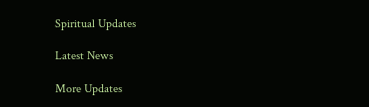Spiritual Updates

Latest News

More Updates